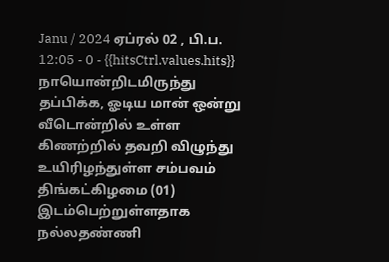Janu / 2024 ஏப்ரல் 02 , பி.ப. 12:05 - 0 - {{hitsCtrl.values.hits}}
நாயொன்றிடமிருந்து தப்பிக்க, ஓடிய மான் ஒன்று வீடொன்றில் உள்ள கிணற்றில் தவறி விழுந்து உயிரிழந்துள்ள சம்பவம் திங்கட்கிழமை (01) இடம்பெற்றுள்ளதாக நல்லதண்ணி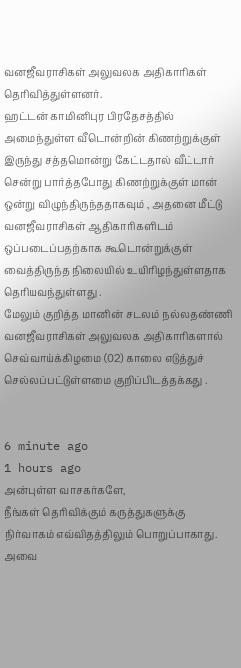வனஜீவராசிகள் அலுவலக அதிகாரிகள் தெரிவித்துள்ளனர்.
ஹட்டன் காமினிபுர பிரதேசத்தில் அமைந்துள்ள வீடொன்றின் கிணற்றுக்குள் இருந்து சத்தமொன்று கேட்டதால் வீட்டார் சென்று பார்த்தபோது கிணற்றுக்குள் மான் ஒன்று விழுந்திருந்ததாகவும் , அதனை மீட்டு வனஜீவராசிகள் ஆதிகாரிகளிடம்
ஒப்படைப்பதற்காக கூடொன்றுக்குள் வைத்திருந்த நிலையில் உயிரிழந்துள்ளதாக
தெரியவந்துள்ளது .
மேலும் குறித்த மானின் சடலம் நல்லதண்ணி வனஜீவராசிகள் அலுவலக அதிகாரிகளால் செவ்வாய்க்கிழமை (02) காலை எடுத்துச் செல்லப்பட்டுள்ளமை குறிப்பிடத்தக்கது .


6 minute ago
1 hours ago
அன்புள்ள வாசகர்களே,
நீங்கள் தெரிவிக்கும் கருத்துகளுக்கு நிர்வாகம் எவ்விதத்திலும் பொறுப்பாகாது. அவை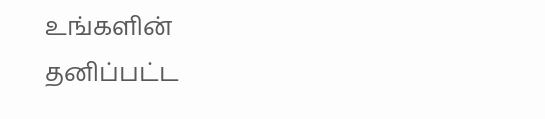உங்களின் தனிப்பட்ட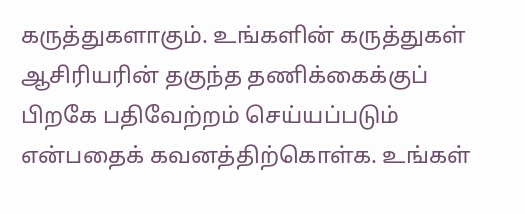கருத்துகளாகும். உங்களின் கருத்துகள் ஆசிரியரின் தகுந்த தணிக்கைக்குப் பிறகே பதிவேற்றம் செய்யப்படும் என்பதைக் கவனத்திற்கொள்க. உங்கள்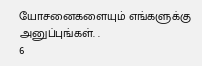யோசனைகளையும் எங்களுக்கு அனுப்புங்கள். .
6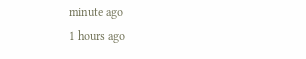minute ago
1 hours ago